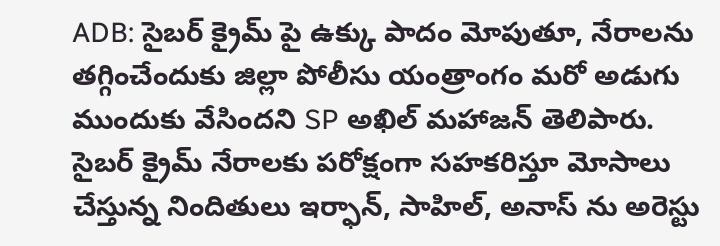ADB: సైబర్ క్రైమ్ పై ఉక్కు పాదం మోపుతూ, నేరాలను తగ్గించేందుకు జిల్లా పోలీసు యంత్రాంగం మరో అడుగు ముందుకు వేసిందని SP అఖిల్ మహాజన్ తెలిపారు. సైబర్ క్రైమ్ నేరాలకు పరోక్షంగా సహకరిస్తూ మోసాలు చేస్తున్న నిందితులు ఇర్ఫాన్, సాహిల్, అనాస్ ను అరెస్టు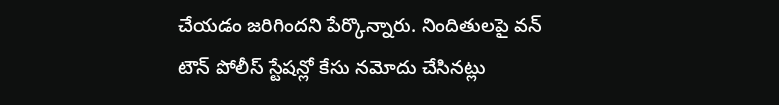చేయడం జరిగిందని పేర్కొన్నారు. నిందితులపై వన్ టౌన్ పోలీస్ స్టేషన్లో కేసు నమోదు చేసినట్లు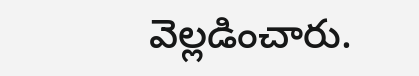వెల్లడించారు.